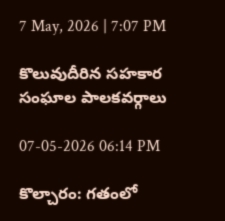7 May, 2026 | 7:07 PM

కొలువుదీరిన సహకార సంఘాల పాలకవర్గాలు

07-05-2026 06:14 PM

కొల్చారం: గతంలో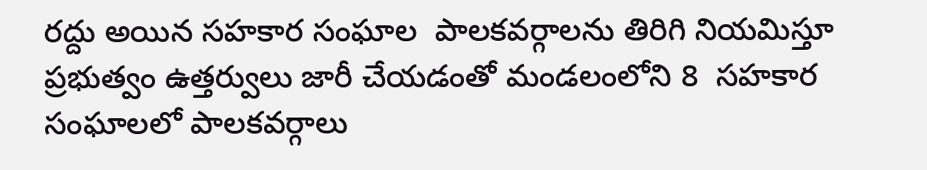రద్దు అయిన సహకార సంఘాల  పాలకవర్గాలను తిరిగి నియమిస్తూ ప్రభుత్వం ఉత్తర్వులు జారీ చేయడంతో మండలంలోని 8  సహకార సంఘాలలో పాలకవర్గాలు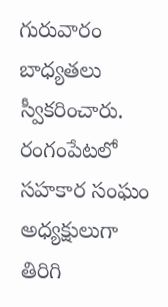గురువారం బాధ్యతలు స్వీకరించారు. రంగంపేటలో సహకార సంఘం అధ్యక్షులుగా తిరిగి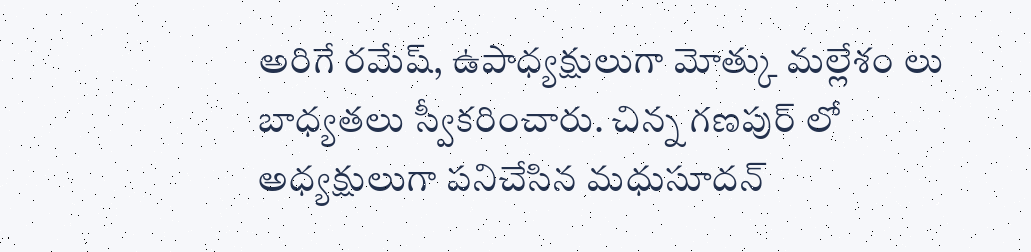అరిగే రమేష్, ఉపాధ్యక్షులుగా మోత్కు మల్లేశం లు బాధ్యతలు స్వీకరించారు. చిన్న గణపుర్ లో అధ్యక్షులుగా పనిచేసిన మధుసూదన్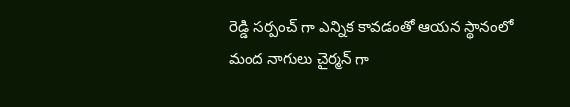రెడ్డి సర్పంచ్ గా ఎన్నిక కావడంతో ఆయన స్థానంలో  మంద నాగులు చైర్మన్ గా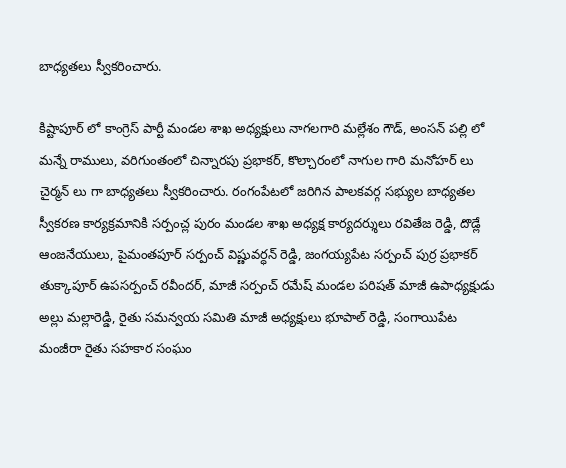బాధ్యతలు స్వీకరించారు.

కిష్టాపూర్ లో కాంగ్రెస్ పార్టీ మండల శాఖ అధ్యక్షులు నాగలగారి మల్లేశం గౌడ్, అంసన్ పల్లి లో మన్నే రాములు, వరిగుంతంలో చిన్నారపు ప్రభాకర్, కొల్చారంలో నాగుల గారి మనోహర్ లు చైర్మన్ లు గా బాధ్యతలు స్వీకరించారు. రంగంపేటలో జరిగిన పాలకవర్గ సభ్యుల బాధ్యతల స్వీకరణ కార్యక్రమానికి సర్పంచ్ల పురం మండల శాఖ అధ్యక్ష కార్యదర్శులు రవితేజ రెడ్డి, దొడ్లే ఆంజనేయులు, పైమంతపూర్ సర్పంచ్ విష్ణువర్ధన్ రెడ్డి, జంగయ్యపేట సర్పంచ్ పుర్ర ప్రభాకర్ తుక్కాపూర్ ఉపసర్పంచ్ రవీందర్, మాజీ సర్పంచ్ రమేష్ మండల పరిషత్ మాజీ ఉపాధ్యక్షుడు అల్లు మల్లారెడ్డి, రైతు సమన్వయ సమితి మాజీ అధ్యక్షులు భూపాల్ రెడ్డి, సంగాయిపేట మంజీరా రైతు సహకార సంఘం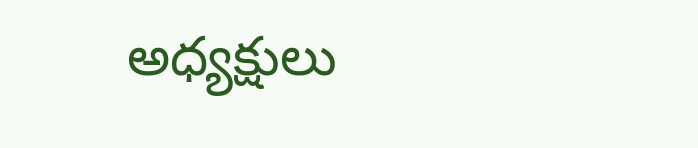అధ్యక్షులు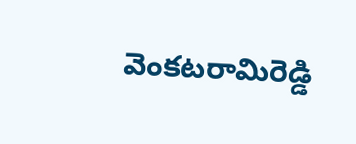వెంకటరామిరెడ్డి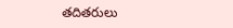తదితరులు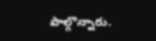పాల్గొన్నారు.